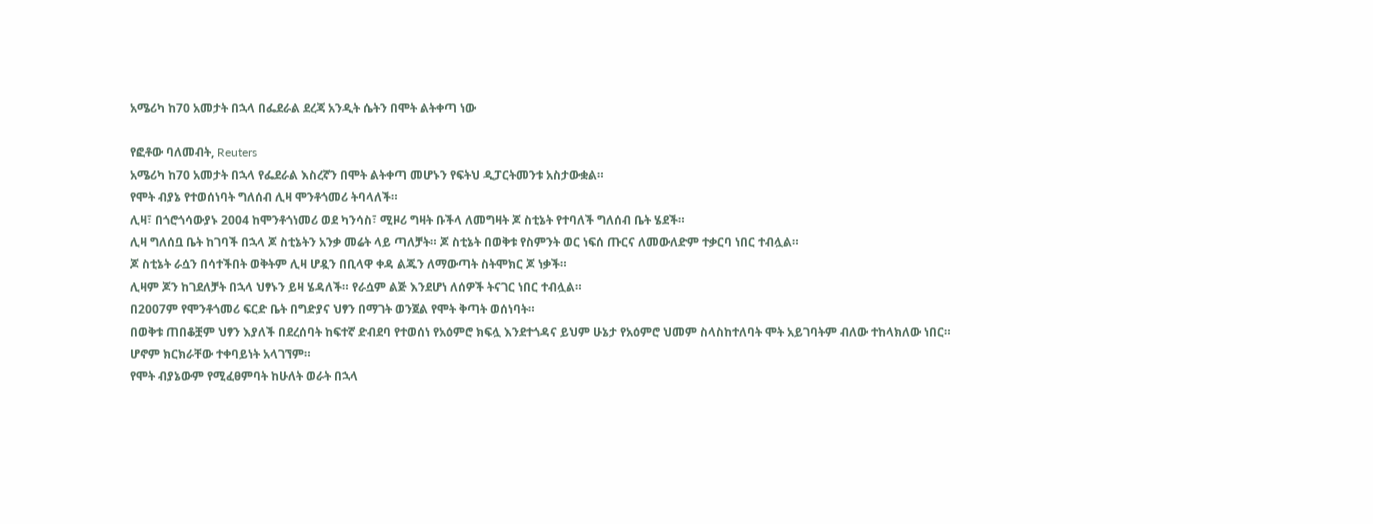አሜሪካ ከ70 አመታት በኋላ በፌደራል ደረጃ አንዲት ሴትን በሞት ልትቀጣ ነው

የፎቶው ባለመብት, Reuters
አሜሪካ ከ70 አመታት በኋላ የፌደራል እስረኛን በሞት ልትቀጣ መሆኑን የፍትህ ዲፓርትመንቱ አስታውቋል።
የሞት ብያኔ የተወሰነባት ግለሰብ ሊዛ ሞንቶጎመሪ ትባላለች።
ሊዛ፣ በጎሮጎሳውያኑ 2004 ከሞንቶጎነመሪ ወደ ካንሳስ፣ ሚዞሪ ግዛት ቡችላ ለመግዛት ጆ ስቲኔት የተባለች ግለሰብ ቤት ሄደች።
ሊዛ ግለሰቧ ቤት ከገባች በኋላ ጆ ስቲኔትን አንቃ መሬት ላይ ጣለቻት። ጆ ስቲኔት በወቅቱ የስምንት ወር ነፍሰ ጡርና ለመውለድም ተቃርባ ነበር ተብሏል።
ጆ ስቲኔት ራሷን በሳተችበት ወቅትም ሊዛ ሆዷን በቢላዋ ቀዳ ልጁን ለማውጣት ስትሞክር ጆ ነቃች።
ሊዛም ጆን ከገደለቻት በኋላ ህፃኑን ይዛ ሄዳለች። የራሷም ልጅ እንደሆነ ለሰዎች ትናገር ነበር ተብሏል።
በ2007ም የሞንቶጎመሪ ፍርድ ቤት በግድያና ህፃን በማገት ወንጀል የሞት ቅጣት ወሰነባት።
በወቅቱ ጠበቆቿም ህፃን እያለች በደረሰባት ከፍተኛ ድብደባ የተወሰነ የአዕምሮ ክፍሏ እንደተጎዳና ይህም ሁኔታ የአዕምሮ ህመም ስላስከተለባት ሞት አይገባትም ብለው ተከላክለው ነበር።
ሆኖም ክርክራቸው ተቀባይነት አላገኘም።
የሞት ብያኔውም የሚፈፀምባት ከሁለት ወራት በኋላ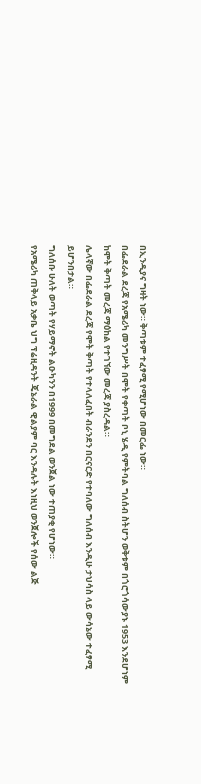በኢንዲያና ግዛት ነው። ቅጣቱም ተፈፃሚ የሚሆነው በመርፌ ነው።
በፌደራል ደረጃ የአሜሪካ መንግሥት በሞት የቀጣት ቦኒ ሄዲ የምትባል ግለሰብ ስትሆን ወቅቱም በጎሮጎሳውያኑ 1953 እንደሆነም ከሞት ቅጣት መረጃ ማዕከል የተገኘው መረጃ ያስረዳል።
ሌላኛው በፌደራል ደረጃ የሞት ቅጣት የተላለፈበት ብራንደን በርናርድ የተባለው ግለሰብ እንዲሁ ታህሳስ ላይ ውሳኔው ተፈፃሚ ይሆንበታል።
ግለሰቡ ሁለት ወጣት የሃይማኖት ልዑካንን በ1999 በመግደል ወንጀል ነው ተጠያቂ የሆነው።
የአሜሪካ ጠቅላይ አቃቤ ህግ ፕሬዚዳንት ጄኔራል ዊልያም ባር እንዳሉት እነዚህ ወንጀሎች የሰው ልጅ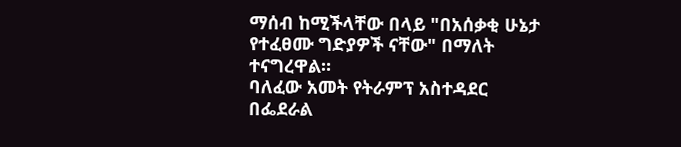ማሰብ ከሚችላቸው በላይ "በአሰቃቂ ሁኔታ የተፈፀሙ ግድያዎች ናቸው" በማለት ተናግረዋል።
ባለፈው አመት የትራምፕ አስተዳደር በፌደራል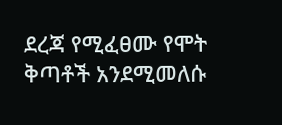ደረጃ የሚፈፀሙ የሞት ቅጣቶች አንደሚመለሱ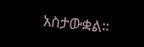አስታውቋል።